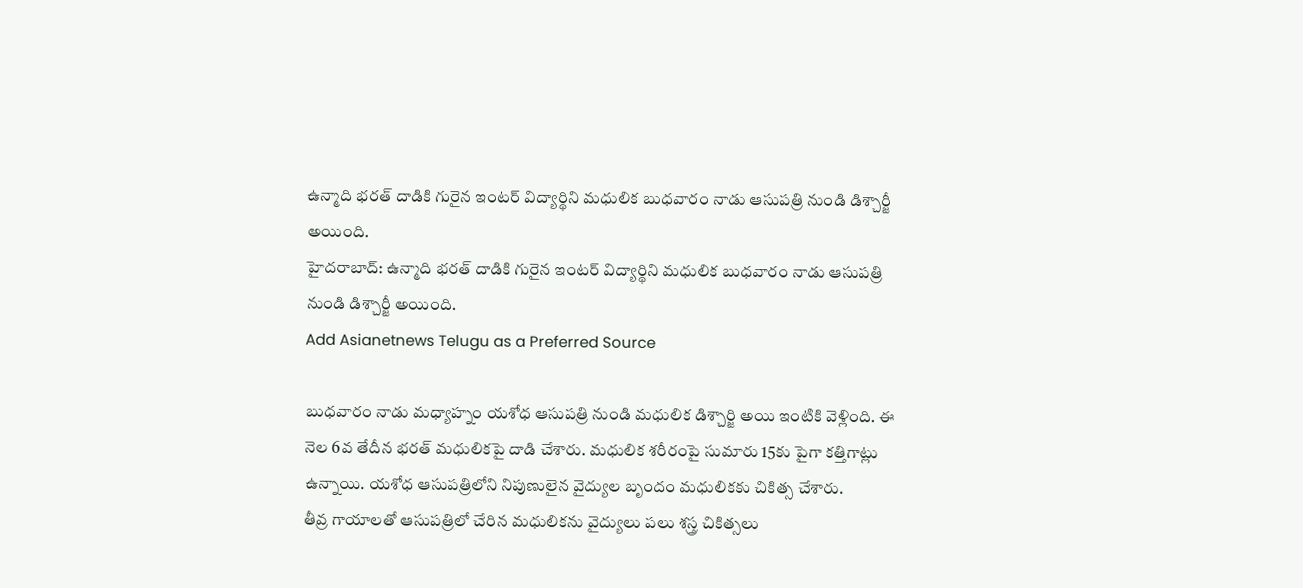ఉన్మాది భరత్ దాడికి గురైన ఇంటర్ విద్యార్థిని మధులిక బుధవారం నాడు ఆసుపత్రి నుండి డిశ్చార్జీ అయింది.
హైదరాబాద్: ఉన్మాది భరత్ దాడికి గురైన ఇంటర్ విద్యార్థిని మధులిక బుధవారం నాడు ఆసుపత్రి నుండి డిశ్చార్జీ అయింది.
Add Asianetnews Telugu as a Preferred Source

బుధవారం నాడు మధ్యాహ్నం యశోధ ఆసుపత్రి నుండి మధులిక డిశ్చార్జి అయి ఇంటికి వెళ్లింది. ఈ నెల 6వ తేదీన భరత్ మధులికపై దాడి చేశారు. మధులిక శరీరంపై సుమారు 15కు పైగా కత్తిగాట్లు ఉన్నాయి. యశోధ ఆసుపత్రిలోని నిపుణులైన వైద్యుల బృందం మధులికకు చికిత్స చేశారు.
తీవ్ర గాయాలతో ఆసుపత్రిలో చేరిన మధులికను వైద్యులు పలు శస్త్ర చికిత్సలు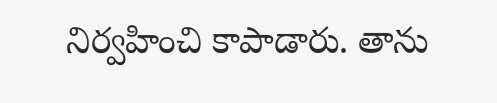నిర్వహించి కాపాడారు. తాను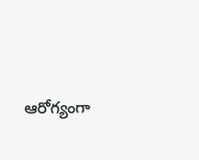ఆరోగ్యంగా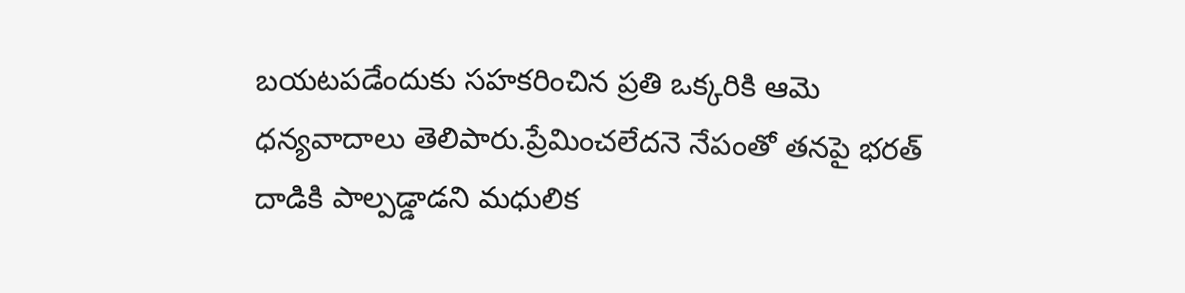బయటపడేందుకు సహకరించిన ప్రతి ఒక్కరికి ఆమె ధన్యవాదాలు తెలిపారు.ప్రేమించలేదనె నేపంతో తనపై భరత్ దాడికి పాల్పడ్డాడని మధులిక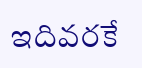ఇదివరకే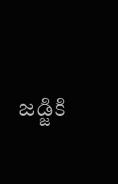జడ్జికి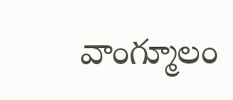వాంగ్మూలం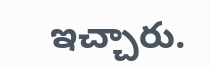ఇచ్చారు.